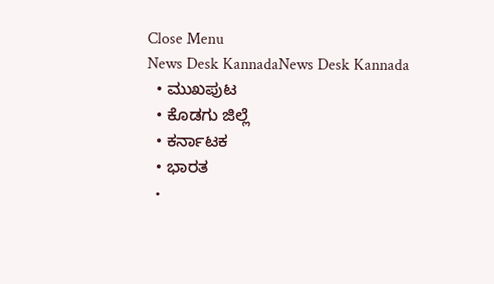Close Menu
News Desk KannadaNews Desk Kannada
  • ಮುಖಪುಟ
  • ಕೊಡಗು ಜಿಲ್ಲೆ
  • ಕರ್ನಾಟಕ
  • ಭಾರತ
  •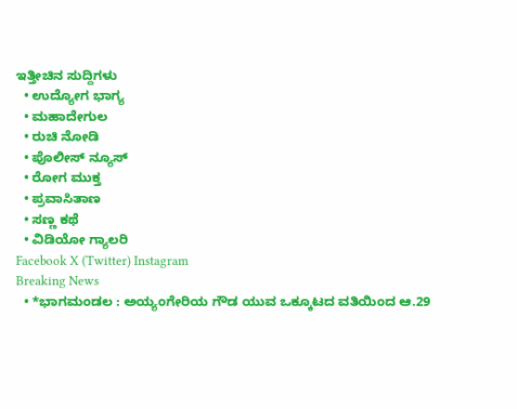ಇತ್ತೀಚಿನ ಸುದ್ದಿಗಳು
  • ಉದ್ಯೋಗ ಭಾಗ್ಯ
  • ಮಹಾದೇಗುಲ
  • ರುಚಿ ನೋಡಿ
  • ಪೊಲೀಸ್ ನ್ಯೂಸ್
  • ರೋಗ ಮುಕ್ತ
  • ಪ್ರವಾಸಿತಾಣ
  • ಸಣ್ಣ ಕಥೆ
  • ವಿಡಿಯೋ ಗ್ಯಾಲರಿ
Facebook X (Twitter) Instagram
Breaking News
  • *ಭಾಗಮಂಡಲ : ಅಯ್ಯಂಗೇರಿಯ ಗೌಡ ಯುವ ಒಕ್ಕೂಟದ ವತಿಯಿಂದ ಆ.29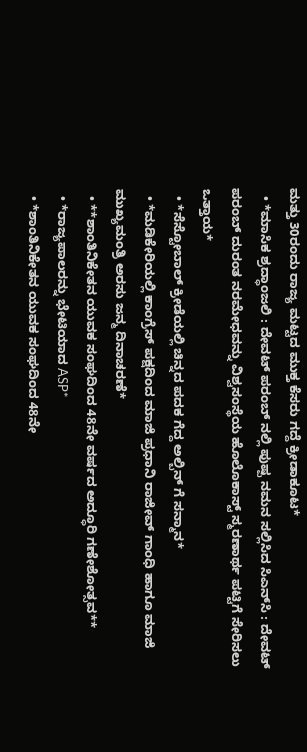ಮತ್ತು 30ರಂದು ರಾಜ್ಯ ಮಟ್ಟದ ಮುಕ್ತ ಕೆಸರು ಗದ್ದೆ ಕ್ರೀಡಾಕೂಟ*
  • *ಮಾಸಿಕ ಶ್ರದ್ಧಾಂಜಲಿ : ದೇವಟ್ ಪರಂಬ್ ನಲ್ಲಿ ಪುಷ್ಪ ನಮನ ಸಲ್ಲಿಸಿದ ಸಿಎನ್‌ಸಿ : ದೇವಟ್ ಪರಂಬ್ ದುರಂತ ನರಮೇಧವನ್ನು ವಿಶ್ವಸಂಸ್ಥೆಯ ಹೊಲೊಕಾಸ್ಟ್ ಸ್ಮರಣಾರ್ಥ ಪಟ್ಟಿಗೆ ಸೇರಿಸಲು ಒತ್ತಾಯ*
  • *ಸೆಸ್ಟೋಬಾಲ್ ಕ್ರೀಡೆಯಲ್ಲಿ ಚಿನ್ನದ ಪದಕ ಗೆದ್ದ ಅಲ್ಬಿನ್ ಗೆ ಸನ್ಮಾನ*
  • *ಮಡಿಕೇರಿಯಲ್ಲಿ ಕಾಂಗ್ರೆಸ್ ಪಕ್ಷದಿಂದ ಮಾಜಿ ಪ್ರಧಾನಿ ರಾಜೀವ್ ಗಾಂಧಿ ಹಾಗೂ ಮಾಜಿ ಮುಖ್ಯಮಂತ್ರಿ ಅರಸು ಜನ್ಮ ದಿನಾಚರಣೆ*
  • **ಶಾಂತಿನಿಕೇತನ ಯುವಕ ಸಂಘದಿಂದ 48ನೇ ವರ್ಷದ ಅದ್ಧೂರಿ ಗಣೇಶೋತ್ಸವ**
  • *ರಾಜ್ಯಪಾಲರನ್ನು ಭೇಟಿಯಾದ ASP*
  • *ಶಾಂತಿನಿಕೇತನ ಯುವಕ ಸಂಘದಿಂದ 48ನೇ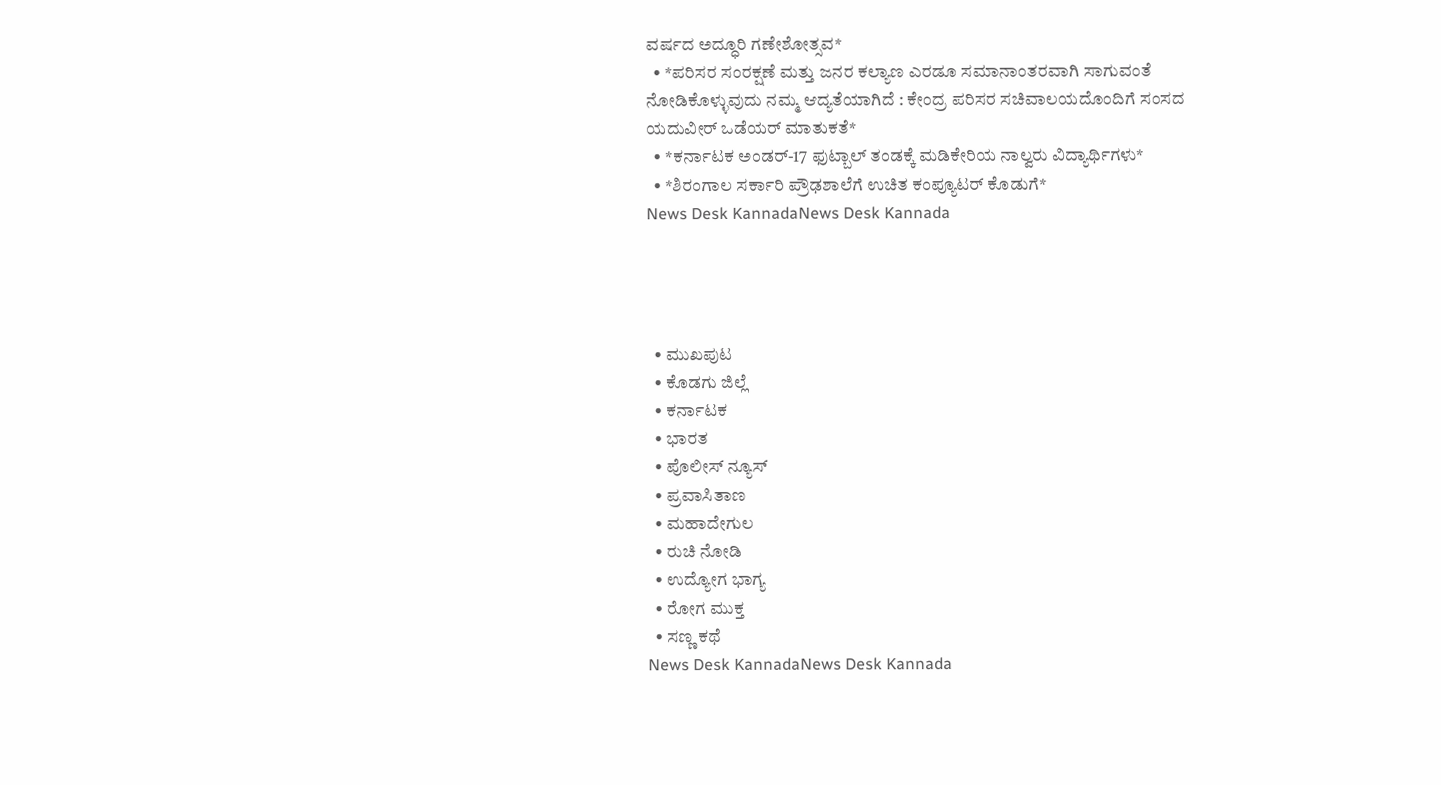ವರ್ಷದ ಅದ್ಧೂರಿ ಗಣೇಶೋತ್ಸವ*
  • *ಪರಿಸರ ಸಂರಕ್ಷಣೆ ಮತ್ತು ಜನರ ಕಲ್ಯಾಣ ಎರಡೂ ಸಮಾನಾಂತರವಾಗಿ ಸಾಗುವಂತೆ ನೋಡಿಕೊಳ್ಳುವುದು ನಮ್ಮ ಆದ್ಯತೆಯಾಗಿದೆ : ಕೇಂದ್ರ ಪರಿಸರ ಸಚಿವಾಲಯದೊಂದಿಗೆ ಸಂಸದ ಯದುವೀರ್ ಒಡೆಯರ್ ಮಾತುಕತೆ*
  • *ಕರ್ನಾಟಕ ಅಂಡರ್-17 ಫುಟ್ಬಾಲ್ ತಂಡಕ್ಕೆ ಮಡಿಕೇರಿಯ ನಾಲ್ವರು ವಿದ್ಯಾರ್ಥಿಗಳು*
  • *ಶಿರಂಗಾಲ ಸರ್ಕಾರಿ ಪ್ರೌಢಶಾಲೆಗೆ ಉಚಿತ ಕಂಪ್ಯೂಟರ್ ಕೊಡುಗೆ*
News Desk KannadaNews Desk Kannada




  • ಮುಖಪುಟ
  • ಕೊಡಗು ಜಿಲ್ಲೆ
  • ಕರ್ನಾಟಕ
  • ಭಾರತ
  • ಪೊಲೀಸ್ ನ್ಯೂಸ್
  • ಪ್ರವಾಸಿತಾಣ
  • ಮಹಾದೇಗುಲ
  • ರುಚಿ ನೋಡಿ
  • ಉದ್ಯೋಗ ಭಾಗ್ಯ
  • ರೋಗ ಮುಕ್ತ
  • ಸಣ್ಣ ಕಥೆ
News Desk KannadaNews Desk Kannada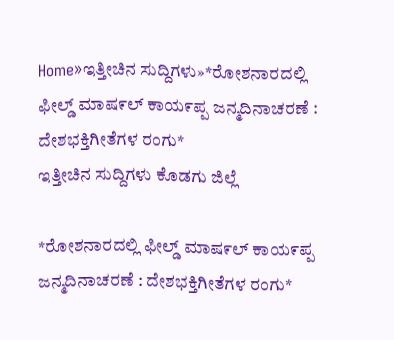Home»ಇತ್ತೀಚಿನ ಸುದ್ದಿಗಳು»*ರೋಶನಾರದಲ್ಲಿ ಫೀಲ್ಡ್ ಮಾಷ೯ಲ್ ಕಾಯ೯ಪ್ಪ ಜನ್ಮದಿನಾಚರಣೆ : ದೇಶಭಕ್ತಿಗೀತೆಗಳ ರಂಗು*
ಇತ್ತೀಚಿನ ಸುದ್ದಿಗಳು ಕೊಡಗು ಜಿಲ್ಲೆ

*ರೋಶನಾರದಲ್ಲಿ ಫೀಲ್ಡ್ ಮಾಷ೯ಲ್ ಕಾಯ೯ಪ್ಪ ಜನ್ಮದಿನಾಚರಣೆ : ದೇಶಭಕ್ತಿಗೀತೆಗಳ ರಂಗು*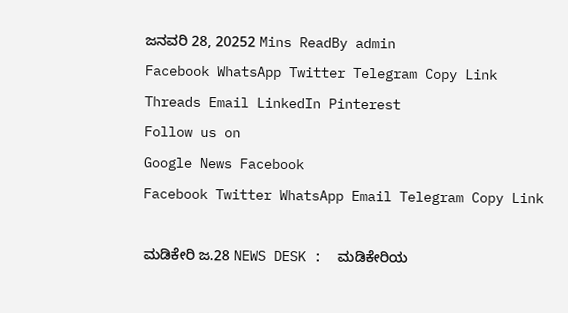ಜನವರಿ 28, 20252 Mins ReadBy admin
Facebook WhatsApp Twitter Telegram Copy Link Threads Email LinkedIn Pinterest
Follow us on
Google News Facebook
Facebook Twitter WhatsApp Email Telegram Copy Link

ಮಡಿಕೇರಿ ಜ.28 NEWS DESK :  ಮಡಿಕೇರಿಯ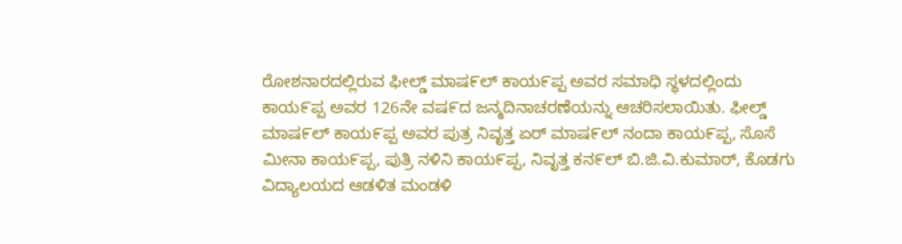ರೋಶನಾರದಲ್ಲಿರುವ ಫೀಲ್ಡ್ ಮಾಷ೯ಲ್ ಕಾಯ೯ಪ್ಪ ಅವರ ಸಮಾಧಿ ಸ್ಥಳದಲ್ಲಿಂದು ಕಾಯ೯ಪ್ಪ ಅವರ 126ನೇ ವಷ೯ದ ಜನ್ಮದಿನಾಚರಣೆಯನ್ನು ಆಚರಿಸಲಾಯಿತು. ಫೀಲ್ಡ್ ಮಾಷ೯ಲ್ ಕಾಯ೯ಪ್ಪ ಅವರ ಪುತ್ರ ನಿವೃತ್ತ ಏರ್ ಮಾಷ೯ಲ್ ನಂದಾ ಕಾಯ೯ಪ್ಪ, ಸೊಸೆ ಮೀನಾ ಕಾಯ೯ಪ್ಪ, ಪುತ್ರಿ ನಳಿನಿ ಕಾಯ೯ಪ್ಪ, ನಿವೃತ್ತ ಕನ೯ಲ್ ಬಿ.ಜಿ.ವಿ.ಕುಮಾರ್, ಕೊಡಗು ವಿದ್ಯಾಲಯದ ಆಡಳಿತ ಮಂಡಳಿ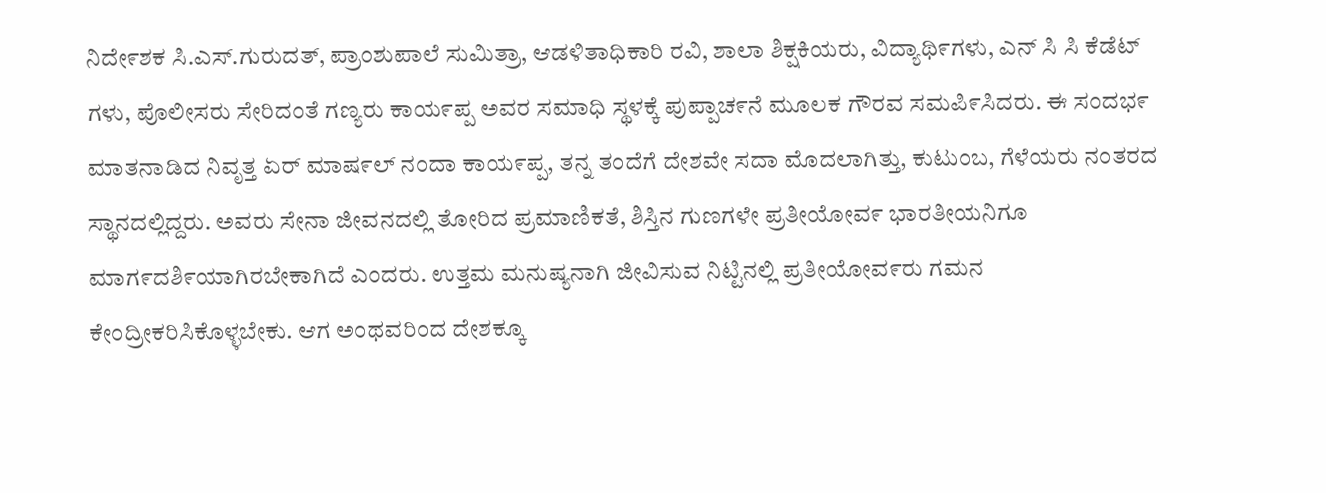ನಿದೇ೯ಶಕ ಸಿ.ಎಸ್.ಗುರುದತ್, ಪ್ರಾಂಶುಪಾಲೆ ಸುಮಿತ್ರಾ, ಆಡಳಿತಾಧಿಕಾರಿ ರವಿ, ಶಾಲಾ ಶಿಕ್ಷಕಿಯರು, ವಿದ್ಯಾಥಿ೯ಗಳು, ಎನ್ ಸಿ ಸಿ ಕೆಡೆಟ್ ಗಳು, ಪೊಲೀಸರು ಸೇರಿದಂತೆ ಗಣ್ಯರು ಕಾಯ೯ಪ್ಪ ಅವರ ಸಮಾಧಿ ಸ್ಥಳಕ್ಕೆ ಪುಪ್ಪಾಚ೯ನೆ ಮೂಲಕ ಗೌರವ ಸಮಪಿ೯ಸಿದರು. ಈ ಸಂದಭ೯ ಮಾತನಾಡಿದ ನಿವೃತ್ತ ಏರ್ ಮಾಷ೯ಲ್ ನಂದಾ ಕಾಯ೯ಪ್ಪ, ತನ್ನ ತಂದೆಗೆ ದೇಶವೇ ಸದಾ ಮೊದಲಾಗಿತ್ತು, ಕುಟುಂಬ, ಗೆಳೆಯರು ನಂತರದ ಸ್ಥಾನದಲ್ಲಿದ್ದರು. ಅವರು ಸೇನಾ ಜೀವನದಲ್ಲಿ ತೋರಿದ ಪ್ರಮಾಣಿಕತೆ, ಶಿಸ್ತಿನ ಗುಣಗಳೇ ಪ್ರತೀಯೋವ೯ ಭಾರತೀಯನಿಗೂ ಮಾಗ೯ದಶಿ೯ಯಾಗಿರಬೇಕಾಗಿದೆ ಎಂದರು. ಉತ್ತಮ ಮನುಷ್ಯನಾಗಿ ಜೀವಿಸುವ ನಿಟ್ಟಿನಲ್ಲಿ ಪ್ರತೀಯೋವ೯ರು ಗಮನ ಕೇಂದ್ರೀಕರಿಸಿಕೊಳ್ಳಬೇಕು. ಆಗ ಅಂಥವರಿಂದ ದೇಶಕ್ಕೂ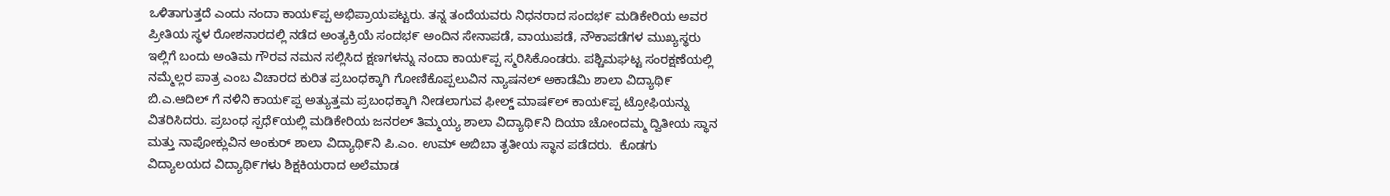ಒಳಿತಾಗುತ್ತದೆ ಎಂದು ನಂದಾ ಕಾಯ೯ಪ್ಪ ಅಭಿಪ್ರಾಯಪಟ್ಟರು. ತನ್ನ ತಂದೆಯವರು ನಿಧನರಾದ ಸಂದಭ೯ ಮಡಿಕೇರಿಯ ಅವರ ಪ್ರೀತಿಯ ಸ್ಥಳ ರೋಶನಾರದಲ್ಲಿ ನಡೆದ ಅಂತ್ಯಕ್ರಿಯೆ ಸಂದಭ೯ ಅಂದಿನ ಸೇನಾಪಡೆ, ವಾಯುಪಡೆ, ನೌಕಾಪಡೆಗಳ ಮುಖ್ಯಸ್ಥರು ಇಲ್ಲಿಗೆ ಬಂದು ಅಂತಿಮ ಗೌರವ ನಮನ ಸಲ್ಲಿಸಿದ ಕ್ಷಣಗಳನ್ನು ನಂದಾ ಕಾಯ೯ಪ್ಪ ಸ್ಮರಿಸಿಕೊಂಡರು. ಪಶ್ಚಿಮಘಟ್ಟ ಸಂರಕ್ಷಣೆಯಲ್ಲಿ ನಮ್ಮೆಲ್ಲರ ಪಾತ್ರ ಎಂಬ ವಿಚಾರದ ಕುರಿತ ಪ್ರಬಂಧಕ್ಕಾಗಿ ಗೋಣಿಕೊಪ್ಪಲುವಿನ ನ್ಯಾಷನಲ್ ಅಕಾಡೆಮಿ ಶಾಲಾ ವಿದ್ಯಾಥಿ೯ ಬಿ.ಎ.ಆದಿಲ್ ಗೆ ನಳಿನಿ ಕಾಯ೯ಪ್ಪ ಅತ್ಯುತ್ತಮ ಪ್ರಬಂಧಕ್ಕಾಗಿ ನೀಡಲಾಗುವ ಫೀಲ್ಡ್ ಮಾಷ೯ಲ್ ಕಾಯ೯ಪ್ಪ ಟ್ರೋಫಿಯನ್ನು ವಿತರಿಸಿದರು. ಪ್ರಬಂಧ ಸ್ಪಧೆ೯ಯಲ್ಲಿ ಮಡಿಕೇರಿಯ ಜನರಲ್ ತಿಮ್ಮಯ್ಯ ಶಾಲಾ ವಿದ್ಯಾಥಿ೯ನಿ ದಿಯಾ ಚೋಂದಮ್ಮ ದ್ವಿತೀಯ ಸ್ಥಾನ ಮತ್ತು ನಾಪೋಕ್ಲುವಿನ ಅಂಕುರ್ ಶಾಲಾ ವಿದ್ಯಾಥಿ೯ನಿ ಪಿ.ಎಂ. ಉಮ್ ಅಬಿಬಾ ತೃತೀಯ ಸ್ಥಾನ ಪಡೆದರು.  ಕೊಡಗು ವಿದ್ಯಾಲಯದ ವಿದ್ಯಾಥಿ೯ಗಳು ಶಿಕ್ಷಕಿಯರಾದ ಅಲೆಮಾಡ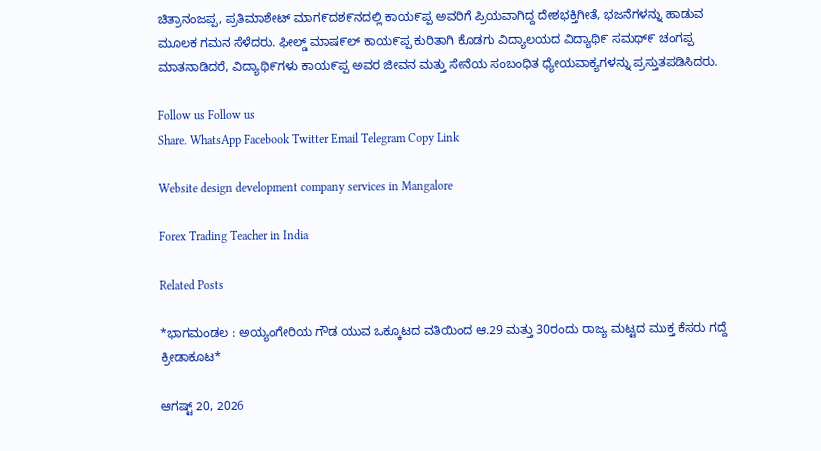ಚಿತ್ರಾನಂಜಪ್ಪ, ಪ್ರತಿಮಾಶೇಟ್ ಮಾಗ೯ದಶ೯ನದಲ್ಲಿ ಕಾಯ೯ಪ್ಪ ಅವರಿಗೆ ಪ್ರಿಯವಾಗಿದ್ದ ದೇಶಭಕ್ತಿಗೀತೆ, ಭಜನೆಗಳನ್ನು ಹಾಡುವ ಮೂಲಕ ಗಮನ ಸೆಳೆದರು. ಫೀಲ್ಡ್ ಮಾಷ೯ಲ್ ಕಾಯ೯ಪ್ಪ ಕುರಿತಾಗಿ ಕೊಡಗು ವಿದ್ಯಾಲಯದ ವಿದ್ಯಾಥಿ೯ ಸಮಥ್೯ ಚಂಗಪ್ಪ ಮಾತನಾಡಿದರೆ, ವಿದ್ಯಾಥಿ೯ಗಳು ಕಾಯ೯ಪ್ಪ ಅವರ ಜೀವನ ಮತ್ತು ಸೇನೆಯ ಸಂಬಂಧಿತ ಧ್ಯೇಯವಾಕ್ಯಗಳನ್ನು ಪ್ರಸ್ತುತಪಡಿಸಿದರು.

Follow us Follow us
Share. WhatsApp Facebook Twitter Email Telegram Copy Link

Website design development company services in Mangalore

Forex Trading Teacher in India

Related Posts

*ಭಾಗಮಂಡಲ : ಅಯ್ಯಂಗೇರಿಯ ಗೌಡ ಯುವ ಒಕ್ಕೂಟದ ವತಿಯಿಂದ ಆ.29 ಮತ್ತು 30ರಂದು ರಾಜ್ಯ ಮಟ್ಟದ ಮುಕ್ತ ಕೆಸರು ಗದ್ದೆ ಕ್ರೀಡಾಕೂಟ*

ಆಗಷ್ಟ್ 20, 2026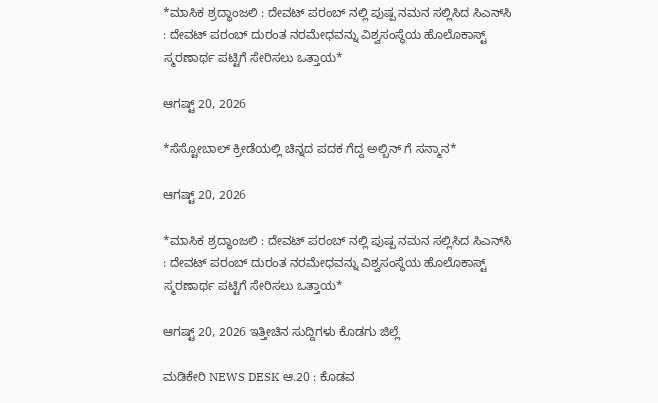*ಮಾಸಿಕ ಶ್ರದ್ಧಾಂಜಲಿ : ದೇವಟ್ ಪರಂಬ್ ನಲ್ಲಿ ಪುಷ್ಪ ನಮನ ಸಲ್ಲಿಸಿದ ಸಿಎನ್‌ಸಿ : ದೇವಟ್ ಪರಂಬ್ ದುರಂತ ನರಮೇಧವನ್ನು ವಿಶ್ವಸಂಸ್ಥೆಯ ಹೊಲೊಕಾಸ್ಟ್ ಸ್ಮರಣಾರ್ಥ ಪಟ್ಟಿಗೆ ಸೇರಿಸಲು ಒತ್ತಾಯ*

ಆಗಷ್ಟ್ 20, 2026

*ಸೆಸ್ಟೋಬಾಲ್ ಕ್ರೀಡೆಯಲ್ಲಿ ಚಿನ್ನದ ಪದಕ ಗೆದ್ದ ಅಲ್ಬಿನ್ ಗೆ ಸನ್ಮಾನ*

ಆಗಷ್ಟ್ 20, 2026

*ಮಾಸಿಕ ಶ್ರದ್ಧಾಂಜಲಿ : ದೇವಟ್ ಪರಂಬ್ ನಲ್ಲಿ ಪುಷ್ಪ ನಮನ ಸಲ್ಲಿಸಿದ ಸಿಎನ್‌ಸಿ : ದೇವಟ್ ಪರಂಬ್ ದುರಂತ ನರಮೇಧವನ್ನು ವಿಶ್ವಸಂಸ್ಥೆಯ ಹೊಲೊಕಾಸ್ಟ್ ಸ್ಮರಣಾರ್ಥ ಪಟ್ಟಿಗೆ ಸೇರಿಸಲು ಒತ್ತಾಯ*

ಆಗಷ್ಟ್ 20, 2026 ಇತ್ತೀಚಿನ ಸುದ್ದಿಗಳು ಕೊಡಗು ಜಿಲ್ಲೆ

ಮಡಿಕೇರಿ NEWS DESK ಆ.20 : ಕೊಡವ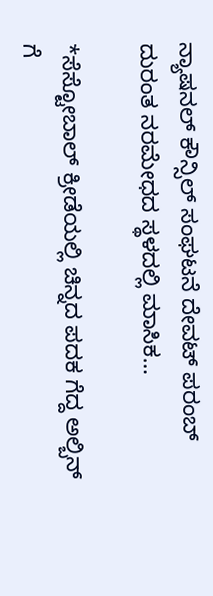ನ್ಯಾಷನಲ್ ಕೌನ್ಸಿಲ್ ಸಂಘಟನೆ ದೇವಟ್ ಪರಂಬ್ ದುರಂತ ನರಮೇಧದ ಸ್ಥಳದಲ್ಲಿ ಮಾಸಿಕ…

*ಸೆಸ್ಟೋಬಾಲ್ ಕ್ರೀಡೆಯಲ್ಲಿ ಚಿನ್ನದ ಪದಕ ಗೆದ್ದ ಅಲ್ಬಿನ್ ಗೆ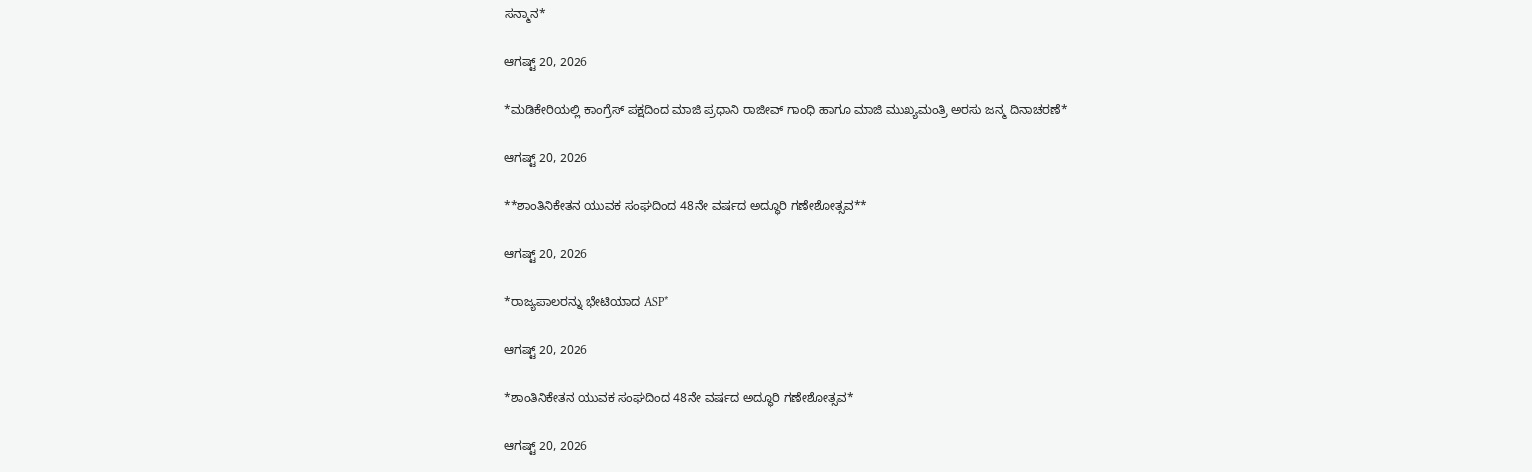ಸನ್ಮಾನ*

ಆಗಷ್ಟ್ 20, 2026

*ಮಡಿಕೇರಿಯಲ್ಲಿ ಕಾಂಗ್ರೆಸ್ ಪಕ್ಷದಿಂದ ಮಾಜಿ ಪ್ರಧಾನಿ ರಾಜೀವ್ ಗಾಂಧಿ ಹಾಗೂ ಮಾಜಿ ಮುಖ್ಯಮಂತ್ರಿ ಅರಸು ಜನ್ಮ ದಿನಾಚರಣೆ*

ಆಗಷ್ಟ್ 20, 2026

**ಶಾಂತಿನಿಕೇತನ ಯುವಕ ಸಂಘದಿಂದ 48ನೇ ವರ್ಷದ ಅದ್ಧೂರಿ ಗಣೇಶೋತ್ಸವ**

ಆಗಷ್ಟ್ 20, 2026

*ರಾಜ್ಯಪಾಲರನ್ನು ಭೇಟಿಯಾದ ASP*

ಆಗಷ್ಟ್ 20, 2026

*ಶಾಂತಿನಿಕೇತನ ಯುವಕ ಸಂಘದಿಂದ 48ನೇ ವರ್ಷದ ಅದ್ಧೂರಿ ಗಣೇಶೋತ್ಸವ*

ಆಗಷ್ಟ್ 20, 2026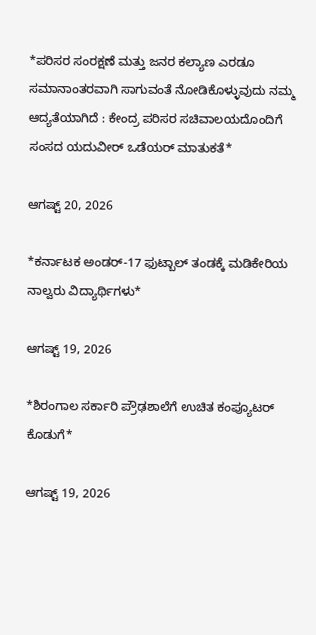*ಪರಿಸರ ಸಂರಕ್ಷಣೆ ಮತ್ತು ಜನರ ಕಲ್ಯಾಣ ಎರಡೂ ಸಮಾನಾಂತರವಾಗಿ ಸಾಗುವಂತೆ ನೋಡಿಕೊಳ್ಳುವುದು ನಮ್ಮ ಆದ್ಯತೆಯಾಗಿದೆ : ಕೇಂದ್ರ ಪರಿಸರ ಸಚಿವಾಲಯದೊಂದಿಗೆ ಸಂಸದ ಯದುವೀರ್ ಒಡೆಯರ್ ಮಾತುಕತೆ*

ಆಗಷ್ಟ್ 20, 2026

*ಕರ್ನಾಟಕ ಅಂಡರ್-17 ಫುಟ್ಬಾಲ್ ತಂಡಕ್ಕೆ ಮಡಿಕೇರಿಯ ನಾಲ್ವರು ವಿದ್ಯಾರ್ಥಿಗಳು*

ಆಗಷ್ಟ್ 19, 2026

*ಶಿರಂಗಾಲ ಸರ್ಕಾರಿ ಪ್ರೌಢಶಾಲೆಗೆ ಉಚಿತ ಕಂಪ್ಯೂಟರ್ ಕೊಡುಗೆ*

ಆಗಷ್ಟ್ 19, 2026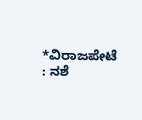*ವಿರಾಜಪೇಟೆ : ನಶೆ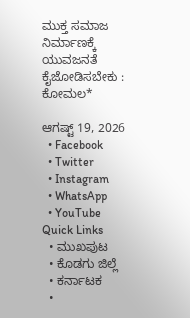ಮುಕ್ತ ಸಮಾಜ ನಿರ್ಮಾಣಕ್ಕೆ ಯುವಜನತೆ ಕೈಜೋಡಿಸಬೇಕು : ಕೋಮಲ*

ಆಗಷ್ಟ್ 19, 2026
  • Facebook
  • Twitter
  • Instagram
  • WhatsApp
  • YouTube
Quick Links
  • ಮುಖಪುಟ
  • ಕೊಡಗು ಜಿಲ್ಲೆ
  • ಕರ್ನಾಟಕ
  •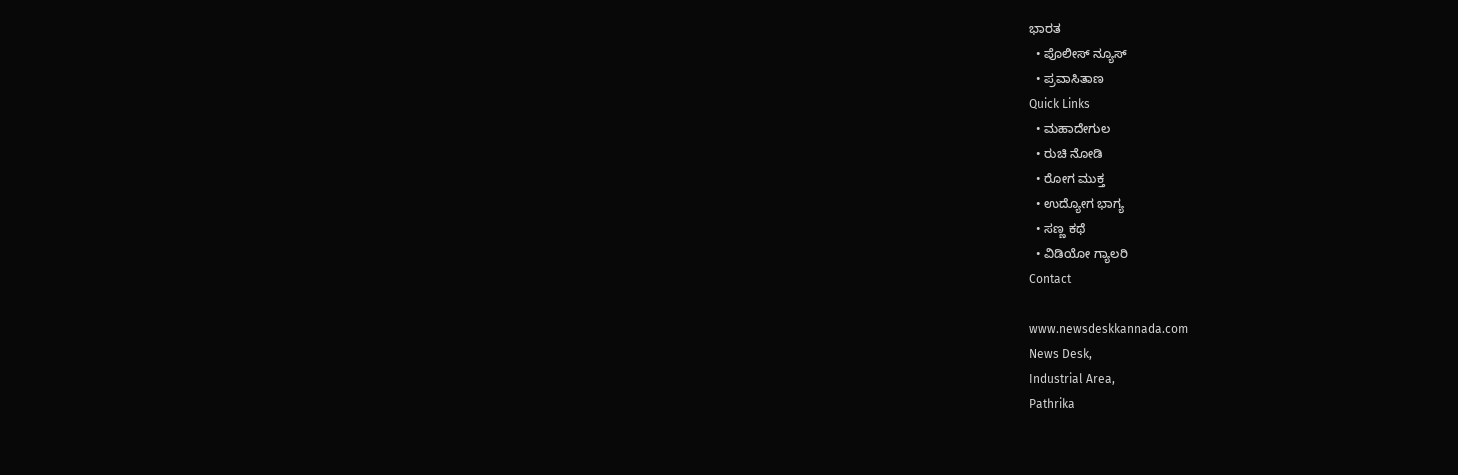ಭಾರತ
  • ಪೊಲೀಸ್ ನ್ಯೂಸ್
  • ಪ್ರವಾಸಿತಾಣ
Quick Links
  • ಮಹಾದೇಗುಲ
  • ರುಚಿ ನೋಡಿ
  • ರೋಗ ಮುಕ್ತ
  • ಉದ್ಯೋಗ ಭಾಗ್ಯ
  • ಸಣ್ಣ ಕಥೆ
  • ವಿಡಿಯೋ ಗ್ಯಾಲರಿ
Contact

www.newsdeskkannada.com
News Desk,
Industrial Area,
Pathrika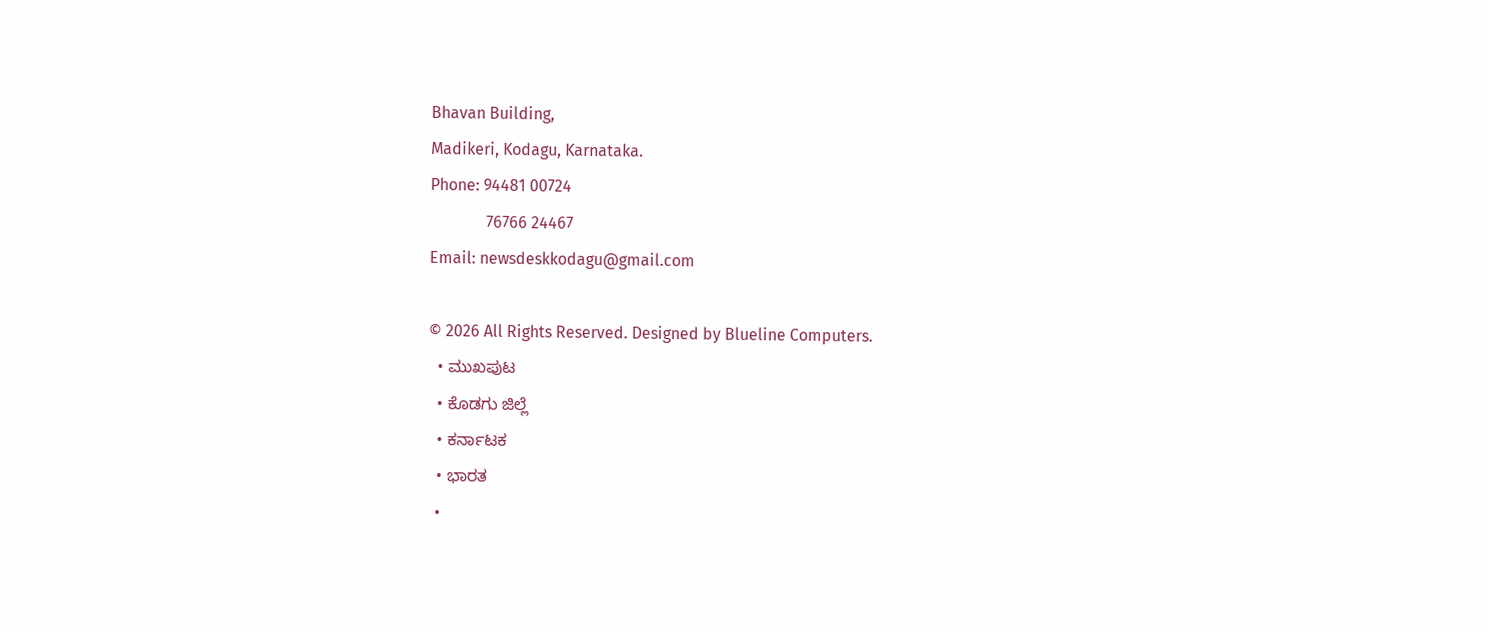Bhavan Building,
Madikeri, Kodagu, Karnataka.
Phone: 94481 00724
              76766 24467
Email: newsdeskkodagu@gmail.com

© 2026 All Rights Reserved. Designed by Blueline Computers.
  • ಮುಖಪುಟ
  • ಕೊಡಗು ಜಿಲ್ಲೆ
  • ಕರ್ನಾಟಕ
  • ಭಾರತ
  •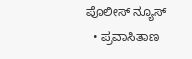ಪೊಲೀಸ್ ನ್ಯೂಸ್
  • ಪ್ರವಾಸಿತಾಣ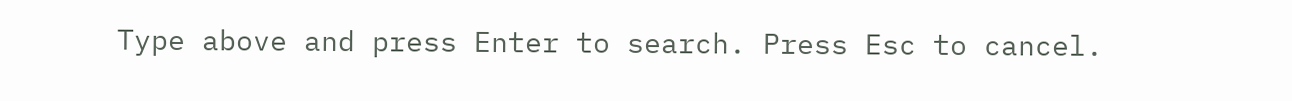Type above and press Enter to search. Press Esc to cancel.